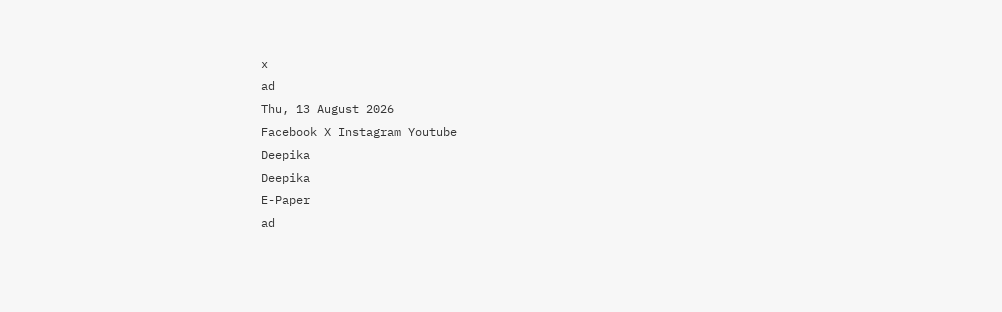x
ad
Thu, 13 August 2026
Facebook X Instagram Youtube
Deepika
Deepika
E-Paper
ad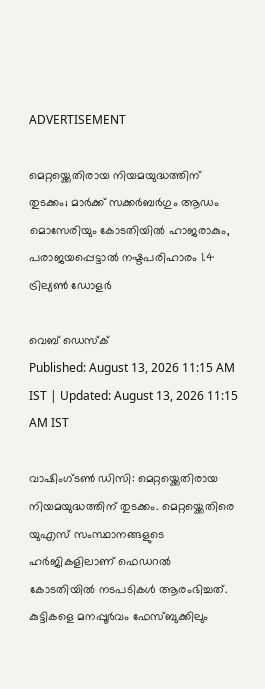ADVERTISEMENT

മെറ്റയ്ക്കെതിരായ നിയമയുദ്ധത്തിന് തുടക്കം; മാർക്ക് സക്കർബർഗും ആഡം മൊസേരിയും കോടതിയിൽ ഹാജരാകും, പരാജയപ്പെട്ടാൽ നഷ്ടപരിഹാരം 1.4 ട്രില്യൺ ഡോളർ

വെബ് ഡെസ്ക്
Published: August 13, 2026 11:15 AM IST | Updated: August 13, 2026 11:15 AM IST

വാഷിംഗ്‌‌ടൺ ഡിസി: മെറ്റയ്ക്കെതിരായ നിയമയുദ്ധത്തിന് തുടക്കം. മെറ്റയ്ക്കെതിരെ യുഎസ് സംസ്ഥാനങ്ങളുടെ ഹർജികളിലാണ് ഫെഡറൽ കോടതിയിൽ നടപടികൾ ആരംഭിച്ചത്. കുട്ടികളെ മനപ്പൂർവം ഫേസ്ബുക്കിലും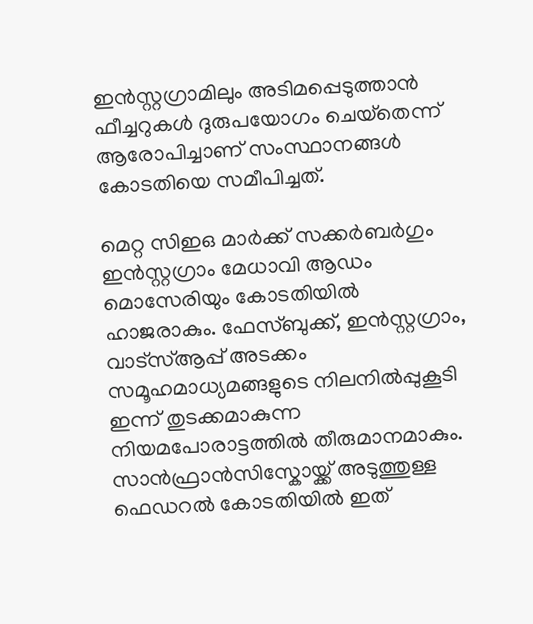ഇൻസ്റ്റഗ്രാമിലും അടിമപ്പെടുത്താൻ ഫീച്ചറുകൾ ദുരുപയോഗം ചെയ്‌തെന്ന് ആരോപിച്ചാണ് സംസ്ഥാനങ്ങൾ കോടതിയെ സമീപിച്ചത്.

മെറ്റ സിഇഒ മാർക്ക് സക്കർബർഗും ഇൻസ്റ്റഗ്രാം മേധാവി ആഡം മൊസേരിയും കോടതിയിൽ ഹാജരാകും. ഫേസ്ബുക്ക്, ഇൻസ്റ്റഗ്രാം, വാട്സ്ആപ്പ് അടക്കം സമൂഹമാധ്യമങ്ങളുടെ നിലനിൽപ്പുകൂടി ഇന്ന് തുടക്കമാകുന്ന നിയമപോരാട്ടത്തിൽ തീരുമാനമാകും. സാൻഫ്രാൻസിസ്കോയ്ക്ക് അടുത്തുള്ള ഫെഡറൽ കോടതിയിൽ ഇത്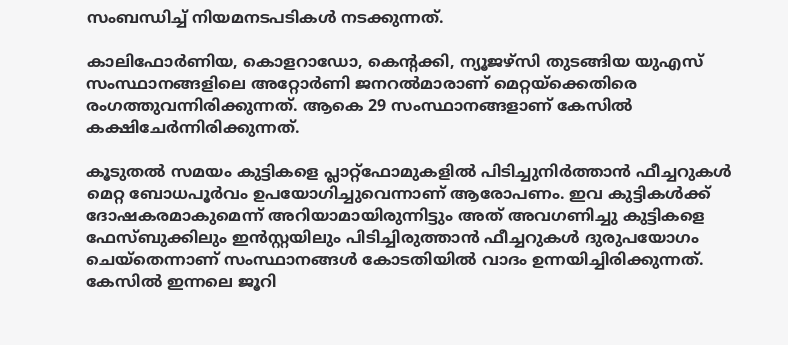സംബന്ധിച്ച് നിയമനടപടികൾ നടക്കുന്നത്.

കാലിഫോർണിയ, കൊളറാഡോ, കെന്‍റക്കി, ന്യൂജഴ്സി തുടങ്ങിയ യുഎസ് സംസ്ഥാനങ്ങളിലെ അറ്റോർണി ജനറൽമാരാണ് മെറ്റയ്ക്കെതിരെ രംഗത്തുവന്നിരിക്കുന്നത്. ആകെ 29 സംസ്ഥാനങ്ങളാണ് കേസിൽ കക്ഷിചേർന്നിരിക്കുന്നത്.

കൂടുതൽ സമയം കുട്ടികളെ പ്ലാറ്റ്ഫോമുകളിൽ പിടിച്ചുനിർത്താൻ ഫീച്ചറുകൾ മെറ്റ ബോധപൂർവം ഉപയോഗിച്ചുവെന്നാണ് ആരോപണം. ഇവ കുട്ടികൾക്ക് ദോഷകരമാകുമെന്ന് അറിയാമായിരുന്നിട്ടും അത് അവഗണിച്ചു കുട്ടികളെ ഫേസ്ബുക്കിലും ഇൻസ്റ്റയിലും പിടിച്ചിരുത്താൻ ഫീച്ചറുകൾ ദുരുപയോഗം ചെയ്‌തെന്നാണ് സംസ്ഥാനങ്ങൾ കോടതിയിൽ വാദം ഉന്നയിച്ചിരിക്കുന്നത്. കേസിൽ ഇന്നലെ ജൂറി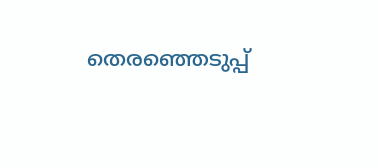തെരഞ്ഞെടുപ്പ്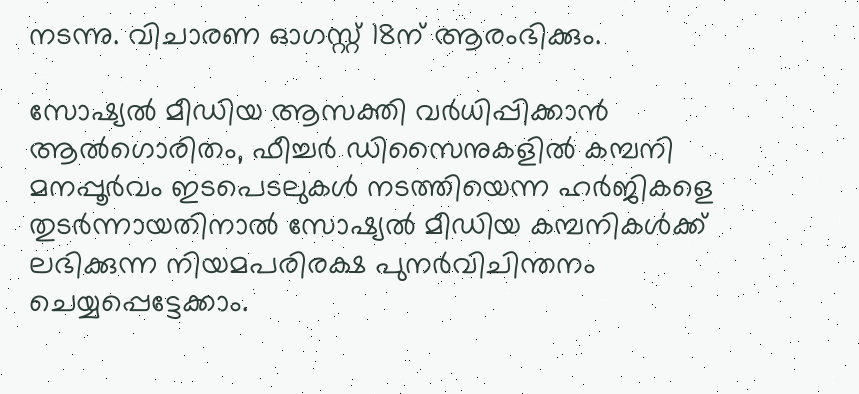നടന്നു. വിചാരണ ഓഗസ്റ്റ് 18ന് ആരംഭിക്കും.

സോഷ്യൽ മീഡിയ ആസക്തി വർധിപ്പിക്കാൻ ആൽഗൊരിതം, ഫീച്ചർ ഡിസൈനുകളിൽ കമ്പനി മനപ്പൂർവം ഇടപെടലുകൾ നടത്തിയെന്ന ഹർജികളെ തുടർന്നായതിനാൽ സോഷ്യൽ മീഡിയ കമ്പനികൾക്ക് ലഭിക്കുന്ന നിയമപരിരക്ഷ പുനർവിചിന്തനം ചെയ്യപ്പെട്ടേക്കാം.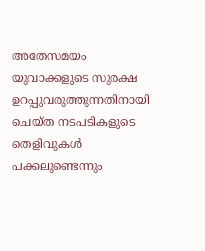അതേസമയം യുവാക്കളുടെ സുരക്ഷ ഉറപ്പുവരുത്തുന്നതിനായി ചെയ്ത നടപടികളുടെ തെളിവുകൾ പക്കലുണ്ടെന്നും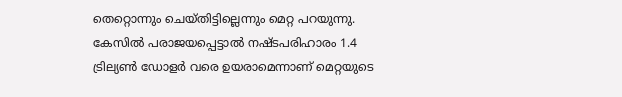തെറ്റൊന്നും ചെയ്തിട്ടില്ലെന്നും മെറ്റ പറയുന്നു. കേസിൽ പരാജയപ്പെട്ടാൽ നഷ്ടപരിഹാരം 1.4 ട്രില്യൺ ഡോളർ വരെ ഉയരാമെന്നാണ് മെറ്റയുടെ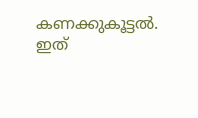കണക്കുകൂട്ടൽ. ഇത്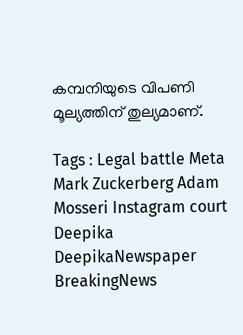കമ്പനിയുടെ വിപണി മൂല്യത്തിന് തുല്യമാണ്.

Tags : Legal battle Meta Mark Zuckerberg Adam Mosseri Instagram court Deepika DeepikaNewspaper BreakingNews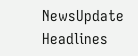NewsUpdate Headlines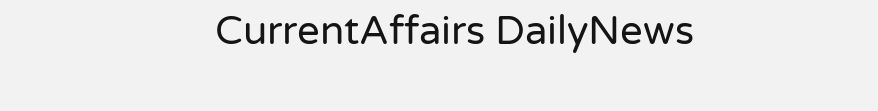CurrentAffairs DailyNews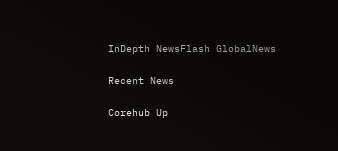InDepth NewsFlash GlobalNews

Recent News

Corehub Up